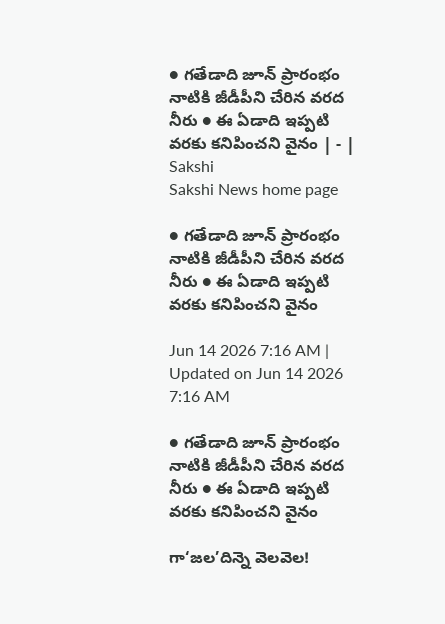● గతేడాది జూన్‌ ప్రారంభం నాటికి జీడీపీని చేరిన వరద నీరు ● ఈ ఏడాది ఇప్పటి వరకు కనిపించని వైనం | - | Sakshi
Sakshi News home page

● గతేడాది జూన్‌ ప్రారంభం నాటికి జీడీపీని చేరిన వరద నీరు ● ఈ ఏడాది ఇప్పటి వరకు కనిపించని వైనం

Jun 14 2026 7:16 AM | Updated on Jun 14 2026 7:16 AM

● గతేడాది జూన్‌ ప్రారంభం నాటికి జీడీపీని చేరిన వరద నీరు ● ఈ ఏడాది ఇప్పటి వరకు కనిపించని వైనం

గా‘జల’దిన్నె వెలవెల!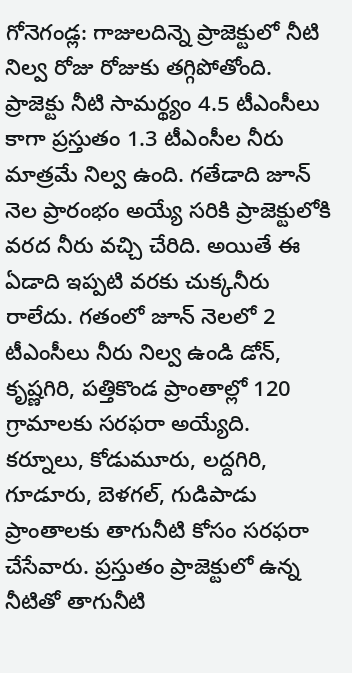గోనెగండ్ల: గాజులదిన్నె ప్రాజెక్టులో నీటి నిల్వ రోజు రోజుకు తగ్గిపోతోంది. ప్రాజెక్టు నీటి సామర్థ్యం 4.5 టీఎంసీలు కాగా ప్రస్తుతం 1.3 టీఎంసీల నీరు మాత్రమే నిల్వ ఉంది. గతేడాది జూన్‌ నెల ప్రారంభం అయ్యే సరికి ప్రాజెక్టులోకి వరద నీరు వచ్చి చేరిది. అయితే ఈ ఏడాది ఇప్పటి వరకు చుక్కనీరు రాలేదు. గతంలో జూన్‌ నెలలో 2 టీఎంసీలు నీరు నిల్వ ఉండి డోన్‌, కృష్ణగిరి, పత్తికొండ ప్రాంతాల్లో 120 గ్రామాలకు సరఫరా అయ్యేది. కర్నూలు, కోడుమూరు, లద్దగిరి, గూడూరు, బెళగల్‌, గుడిపాడు ప్రాంతాలకు తాగునీటి కోసం సరఫరా చేసేవారు. ప్రస్తుతం ప్రాజెక్టులో ఉన్న నీటితో తాగునీటి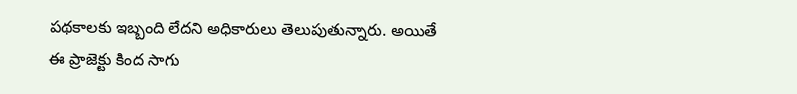పథకాలకు ఇబ్బంది లేదని అధికారులు తెలుపుతున్నారు. అయితే ఈ ప్రాజెక్టు కింద సాగు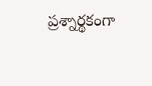ప్రశ్నార్థకంగా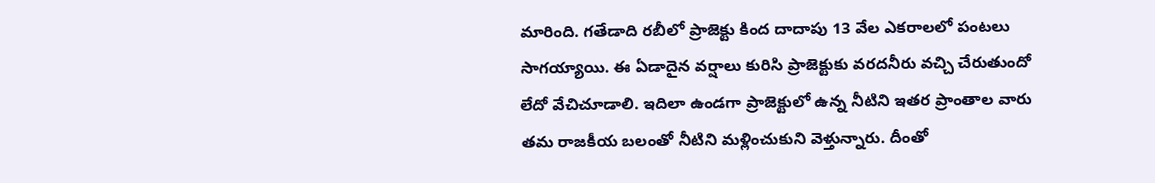మారింది. గతేడాది రబీలో ప్రాజెక్టు కింద దాదాపు 13 వేల ఎకరాలలో పంటలు సాగయ్యాయి. ఈ ఏడాదైన వర్షాలు కురిసి ప్రాజెక్టుకు వరదనీరు వచ్చి చేరుతుందో లేదో వేచిచూడాలి. ఇదిలా ఉండగా ప్రాజెక్టులో ఉన్న నీటిని ఇతర ప్రాంతాల వారు తమ రాజకీయ బలంతో నీటిని మళ్లించుకుని వెళ్తున్నారు. దీంతో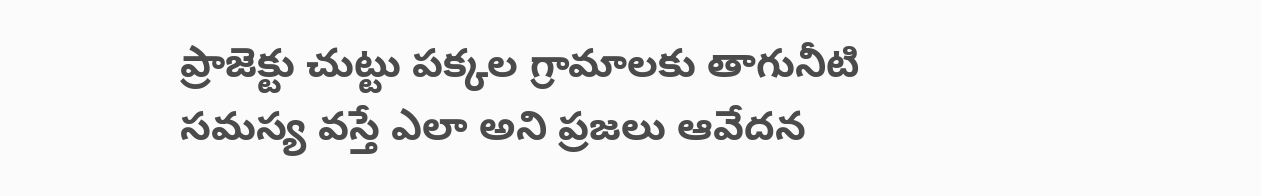ప్రాజెక్టు చుట్టు పక్కల గ్రామాలకు తాగునీటి సమస్య వస్తే ఎలా అని ప్రజలు ఆవేదన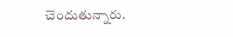చెందుతున్నారు.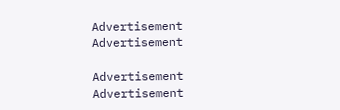Advertisement
Advertisement

Advertisement
Advertisement